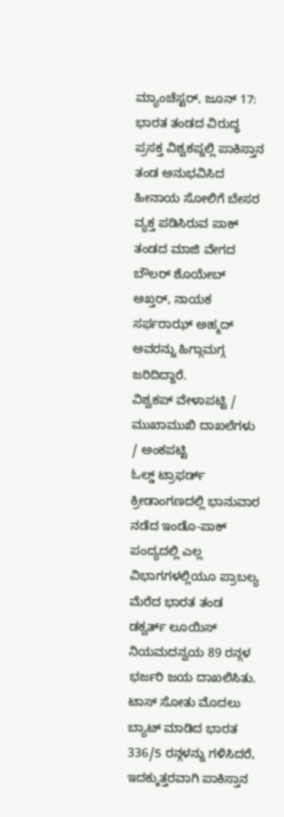ಮ್ಯಾಂಚೆಸ್ಟರ್, ಜೂನ್ 17: ಭಾರತ ತಂಡದ ವಿರುದ್ಧ ಪ್ರಸಕ್ತ ವಿಶ್ವಕಪ್ನಲ್ಲಿ ಪಾಕಿಸ್ತಾನ ತಂಡ ಅನುಭವಿಸಿದ ಹೀನಾಯ ಸೋಲಿಗೆ ಬೇಸರ ವ್ಯಕ್ತ ಪಡಿಸಿರುವ ಪಾಕ್ ತಂಡದ ಮಾಜಿ ವೇಗದ ಬೌಲರ್ ಶೊಯೇಬ್ ಅಖ್ತರ್, ನಾಯಕ ಸರ್ಫರಾಝ್ ಅಹ್ಮದ್ ಅವರನ್ನು ಹಿಗ್ಗಾಮಗ್ಗ ಜರಿದಿದ್ದಾರೆ.
ವಿಶ್ವಕಪ್ ವೇಳಾಪಟ್ಟಿ / ಮುಖಾಮುಖಿ ದಾಖಲೆಗಳು / ಅಂಕಪಟ್ಟಿ
ಓಲ್ಡ್ ಟ್ರಾಫರ್ಡ್ ಕ್ರೀಡಾಂಗಣದಲ್ಲಿ ಭಾನುವಾರ ನಡೆದ ಇಂಡೊ-ಪಾಕ್ ಪಂದ್ಯದಲ್ಲಿ ಎಲ್ಲ ವಿಭಾಗಗಳಲ್ಲಿಯೂ ಪ್ರಾಬಲ್ಯ ಮೆರೆದ ಭಾರತ ತಂಡ ಡಕ್ವರ್ತ್ ಲೂಯಿಸ್ ನಿಯಮದನ್ವಯ 89 ರನ್ಗಳ ಭರ್ಜರಿ ಜಯ ದಾಖಲಿಸಿತು. ಟಾಸ್ ಸೋತು ಮೊದಲು ಬ್ಯಾಟ್ ಮಾಡಿದ ಭಾರತ 336/5 ರನ್ಗಳನ್ನು ಗಳಿಸಿದರೆ, ಇದಕ್ಕುತ್ತರವಾಗಿ ಪಾಕಿಸ್ತಾನ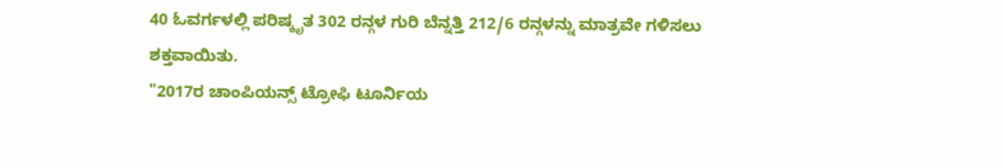40 ಓವರ್ಗಳಲ್ಲಿ ಪರಿಷ್ಕೃತ 302 ರನ್ಗಳ ಗುರಿ ಬೆನ್ನತ್ತಿ 212/6 ರನ್ಗಳನ್ನು ಮಾತ್ರವೇ ಗಳಿಸಲು ಶಕ್ತವಾಯಿತು.
"2017ರ ಚಾಂಪಿಯನ್ಸ್ ಟ್ರೋಫಿ ಟೂರ್ನಿಯ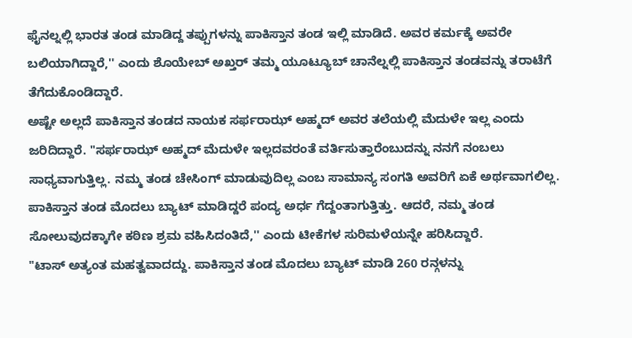ಫೈನಲ್ನಲ್ಲಿ ಭಾರತ ತಂಡ ಮಾಡಿದ್ದ ತಪ್ಪುಗಳನ್ನು ಪಾಕಿಸ್ತಾನ ತಂಡ ಇಲ್ಲಿ ಮಾಡಿದೆ. ಅವರ ಕರ್ಮಕ್ಕೆ ಅವರೇ ಬಲಿಯಾಗಿದ್ದಾರೆ,'' ಎಂದು ಶೊಯೇಬ್ ಅಖ್ತರ್ ತಮ್ಮ ಯೂಟ್ಯೂಬ್ ಚಾನೆಲ್ನಲ್ಲಿ ಪಾಕಿಸ್ತಾನ ತಂಡವನ್ನು ತರಾಟೆಗೆ ತೆಗೆದುಕೊಂಡಿದ್ದಾರೆ.
ಅಷ್ಟೇ ಅಲ್ಲದೆ ಪಾಕಿಸ್ತಾನ ತಂಡದ ನಾಯಕ ಸರ್ಫರಾಝ್ ಅಹ್ಮದ್ ಅವರ ತಲೆಯಲ್ಲಿ ಮೆದುಳೇ ಇಲ್ಲ ಎಂದು ಜರಿದಿದ್ದಾರೆ. "ಸರ್ಫರಾಝ್ ಅಹ್ಮದ್ ಮೆದುಳೇ ಇಲ್ಲದವರಂತೆ ವರ್ತಿಸುತ್ತಾರೆಂಬುದನ್ನು ನನಗೆ ನಂಬಲು ಸಾಧ್ಯವಾಗುತ್ತಿಲ್ಲ. ನಮ್ಮ ತಂಡ ಚೇಸಿಂಗ್ ಮಾಡುವುದಿಲ್ಲ ಎಂಬ ಸಾಮಾನ್ಯ ಸಂಗತಿ ಅವರಿಗೆ ಏಕೆ ಅರ್ಥವಾಗಲಿಲ್ಲ. ಪಾಕಿಸ್ತಾನ ತಂಡ ಮೊದಲು ಬ್ಯಾಟ್ ಮಾಡಿದ್ದರೆ ಪಂದ್ಯ ಅರ್ಧ ಗೆದ್ದಂತಾಗುತ್ತಿತ್ತು. ಆದರೆ, ನಮ್ಮ ತಂಡ ಸೋಲುವುದಕ್ಕಾಗೇ ಕಠಿಣ ಶ್ರಮ ವಹಿಸಿದಂತಿದೆ,'' ಎಂದು ಟೀಕೆಗಳ ಸುರಿಮಳೆಯನ್ನೇ ಹರಿಸಿದ್ದಾರೆ.
"ಟಾಸ್ ಅತ್ಯಂತ ಮಹತ್ವವಾದದ್ದು. ಪಾಕಿಸ್ತಾನ ತಂಡ ಮೊದಲು ಬ್ಯಾಟ್ ಮಾಡಿ 260 ರನ್ಗಳನ್ನು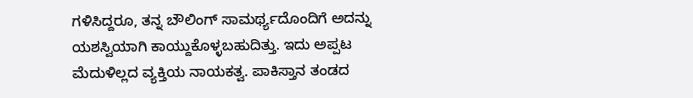ಗಳಿಸಿದ್ದರೂ, ತನ್ನ ಬೌಲಿಂಗ್ ಸಾಮರ್ಥ್ಯದೊಂದಿಗೆ ಅದನ್ನು ಯಶಸ್ವಿಯಾಗಿ ಕಾಯ್ದುಕೊಳ್ಳಬಹುದಿತ್ತು. ಇದು ಅಪ್ಪಟ ಮೆದುಳಿಲ್ಲದ ವ್ಯಕ್ತಿಯ ನಾಯಕತ್ವ. ಪಾಕಿಸ್ತಾನ ತಂಡದ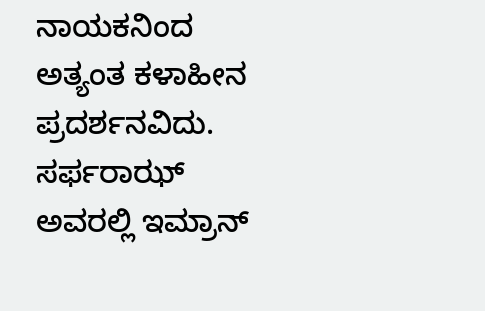ನಾಯಕನಿಂದ ಅತ್ಯಂತ ಕಳಾಹೀನ ಪ್ರದರ್ಶನವಿದು. ಸರ್ಫರಾಝ್ ಅವರಲ್ಲಿ ಇಮ್ರಾನ್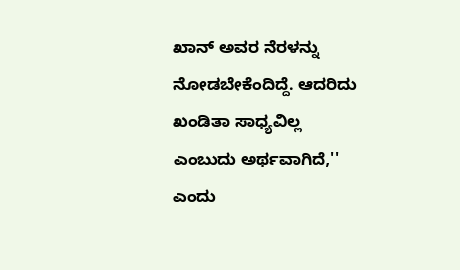ಖಾನ್ ಅವರ ನೆರಳನ್ನು ನೋಡಬೇಕೆಂದಿದ್ದೆ. ಆದರಿದು ಖಂಡಿತಾ ಸಾಧ್ಯವಿಲ್ಲ ಎಂಬುದು ಅರ್ಥವಾಗಿದೆ,'' ಎಂದು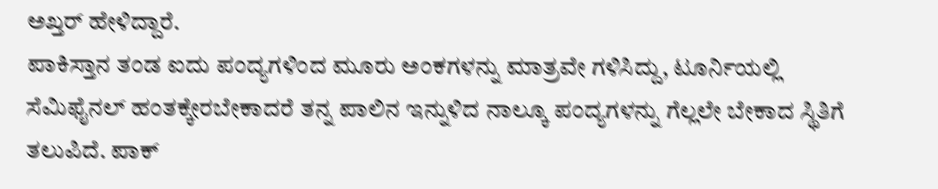ಅಖ್ತರ್ ಹೇಳಿದ್ದಾರೆ.
ಪಾಕಿಸ್ತಾನ ತಂಡ ಐದು ಪಂದ್ಯಗಳಿಂದ ಮೂರು ಅಂಕಗಳನ್ನು ಮಾತ್ರವೇ ಗಳಿಸಿದ್ದು, ಟೂರ್ನಿಯಲ್ಲಿ ಸೆಮಿಫೈನಲ್ ಹಂತಕ್ಕೇರಬೇಕಾದರೆ ತನ್ನ ಪಾಲಿನ ಇನ್ನುಳಿದ ನಾಲ್ಕೂ ಪಂದ್ಯಗಳನ್ನು ಗೆಲ್ಲಲೇ ಬೇಕಾದ ಸ್ಥಿತಿಗೆ ತಲುಪಿದೆ. ಪಾಕ್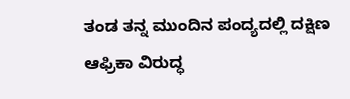ತಂಡ ತನ್ನ ಮುಂದಿನ ಪಂದ್ಯದಲ್ಲಿ ದಕ್ಷಿಣ ಆಫ್ರಿಕಾ ವಿರುದ್ಧ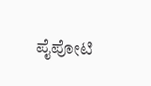ಪೈಪೋಟಿ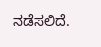ನಡೆಸಲಿದೆ.